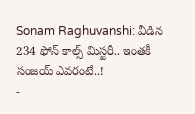Sonam Raghuvanshi: వీడిన 234 ఫోన్ కాల్స్ మిస్టరీ.. ఇంతకీ సంజయ్ ఎవరంటే..!
-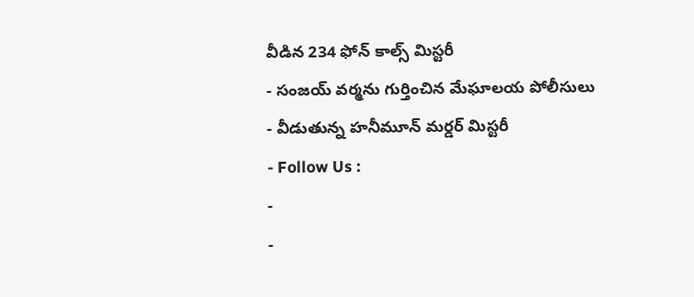వీడిన 234 ఫోన్ కాల్స్ మిస్టరీ
- సంజయ్ వర్మను గుర్తించిన మేఘాలయ పోలీసులు
- వీడుతున్న హనీమూన్ మర్డర్ మిస్టరీ
- Follow Us :
-
-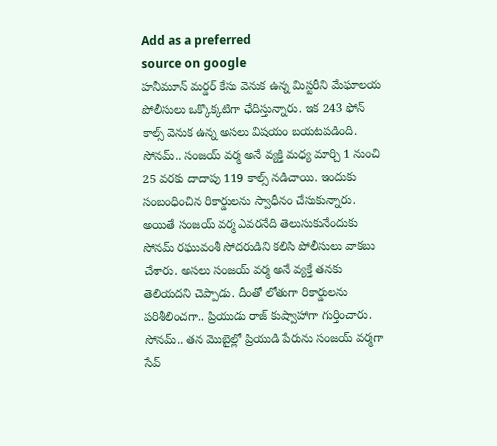Add as a preferred
source on google
హనీమూన్ మర్డర్ కేసు వెనుక ఉన్న మిస్టరీని మేఘాలయ పోలీసులు ఒక్కొక్కటిగా ఛేదిస్తున్నారు. ఇక 243 ఫోన్ కాల్స్ వెనుక ఉన్న అసలు విషయం బయటపడింది. సోనమ్.. సంజయ్ వర్మ అనే వ్యక్తి మధ్య మార్చి 1 నుంచి 25 వరకు దాదాపు 119 కాల్స్ నడిచాయి. ఇందుకు సంబంధించిన రికార్డులను స్వాధీనం చేసుకున్నారు. అయితే సంజయ్ వర్మ ఎవరనేది తెలుసుకునేందుకు సోనమ్ రఘువంశీ సోదరుడిని కలిసి పోలీసులు వాకబు చేశారు. అసలు సంజయ్ వర్మ అనే వ్యక్తే తనకు తెలియదని చెప్పాడు. దీంతో లోతుగా రికార్డులను పరిశీలించగా.. ప్రియుడు రాజ్ కుష్వాహాగా గుర్తించారు. సోనమ్.. తన మొబైల్లో ప్రియుడి పేరును సంజయ్ వర్మగా సేవ్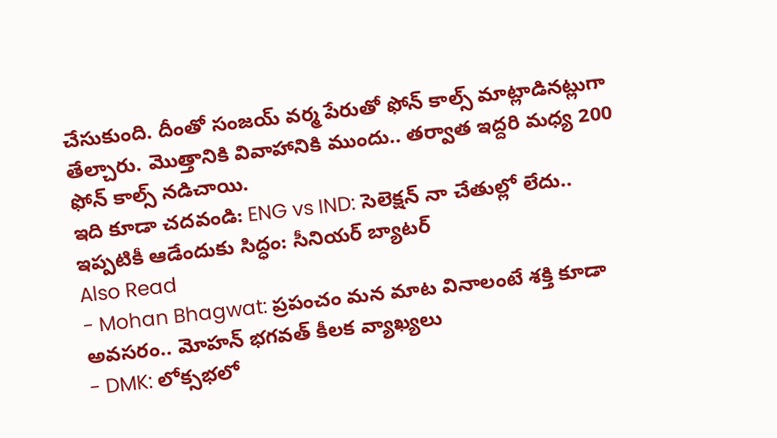చేసుకుంది. దీంతో సంజయ్ వర్మ పేరుతో ఫోన్ కాల్స్ మాట్లాడినట్లుగా తేల్చారు. మొత్తానికి వివాహానికి ముందు.. తర్వాత ఇద్దరి మధ్య 200 ఫోన్ కాల్స్ నడిచాయి.
ఇది కూడా చదవండి: ENG vs IND: సెలెక్షన్ నా చేతుల్లో లేదు.. ఇప్పటికీ ఆడేందుకు సిద్ధం: సీనియర్ బ్యాటర్
Also Read
- Mohan Bhagwat: ప్రపంచం మన మాట వినాలంటే శక్తి కూడా అవసరం.. మోహన్ భగవత్ కీలక వ్యాఖ్యలు
- DMK: లోక్సభలో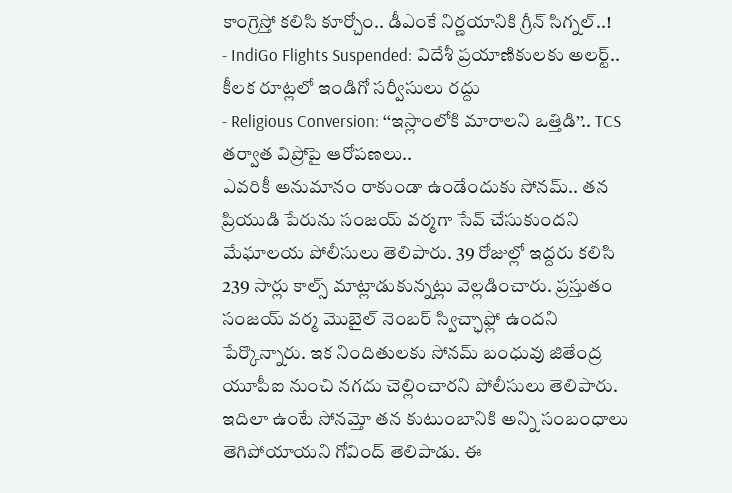కాంగ్రెస్తో కలిసి కూర్చోం.. డీఎంకే నిర్ణయానికి గ్రీన్ సిగ్నల్..!
- IndiGo Flights Suspended: విదేశీ ప్రయాణికులకు అలర్ట్.. కీలక రూట్లలో ఇండిగో సర్వీసులు రద్దు
- Religious Conversion: ‘‘ఇస్లాంలోకి మారాలని ఒత్తిడి’’.. TCS తర్వాత విప్రోపై ఆరోపణలు..
ఎవరికీ అనుమానం రాకుండా ఉండేందుకు సోనమ్.. తన ప్రియుడి పేరును సంజయ్ వర్మగా సేవ్ చేసుకుందని మేఘాలయ పోలీసులు తెలిపారు. 39 రోజుల్లో ఇద్దరు కలిసి 239 సార్లు కాల్స్ మాట్లాడుకున్నట్లు వెల్లడించారు. ప్రస్తుతం సంజయ్ వర్మ మొబైల్ నెంబర్ స్విచ్ఛాఫ్లో ఉందని పేర్కొన్నారు. ఇక నిందితులకు సోనమ్ బంధువు జితేంద్ర యూపీఐ నుంచి నగదు చెల్లించారని పోలీసులు తెలిపారు. ఇదిలా ఉంటే సోనమ్తో తన కుటుంబానికి అన్ని సంబంధాలు తెగిపోయాయని గోవింద్ తెలిపాడు. ఈ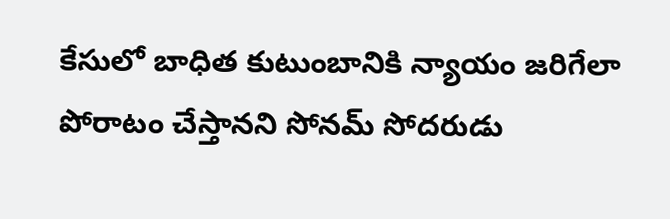కేసులో బాధిత కుటుంబానికి న్యాయం జరిగేలా పోరాటం చేస్తానని సోనమ్ సోదరుడు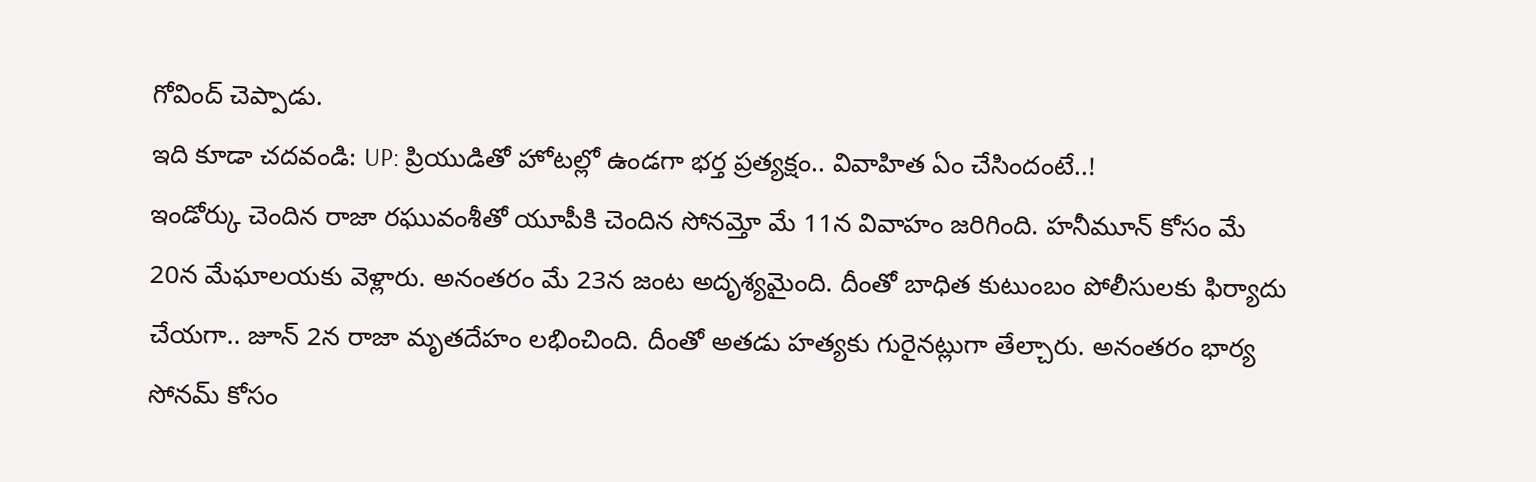గోవింద్ చెప్పాడు.
ఇది కూడా చదవండి: UP: ప్రియుడితో హోటల్లో ఉండగా భర్త ప్రత్యక్షం.. వివాహిత ఏం చేసిందంటే..!
ఇండోర్కు చెందిన రాజా రఘువంశీతో యూపీకి చెందిన సోనమ్తో మే 11న వివాహం జరిగింది. హనీమూన్ కోసం మే 20న మేఘాలయకు వెళ్లారు. అనంతరం మే 23న జంట అదృశ్యమైంది. దీంతో బాధిత కుటుంబం పోలీసులకు ఫిర్యాదు చేయగా.. జూన్ 2న రాజా మృతదేహం లభించింది. దీంతో అతడు హత్యకు గురైనట్లుగా తేల్చారు. అనంతరం భార్య సోనమ్ కోసం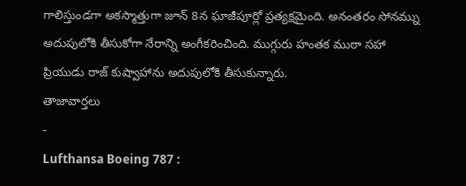గాలిస్తుండగా అకస్మాత్తుగా జూన్ 8న ఘాజీపూర్లో ప్రత్యక్షమైంది. అనంతరం సోనమ్ను అదుపులోకి తీసుకోగా నేరాన్ని అంగీకరించింది. ముగ్గురు హంతక ముఠా సహా ప్రియుడు రాజ్ కుష్వాహాను అదుపులోకి తీసుకున్నారు.
తాజావార్తలు
-
Lufthansa Boeing 787 :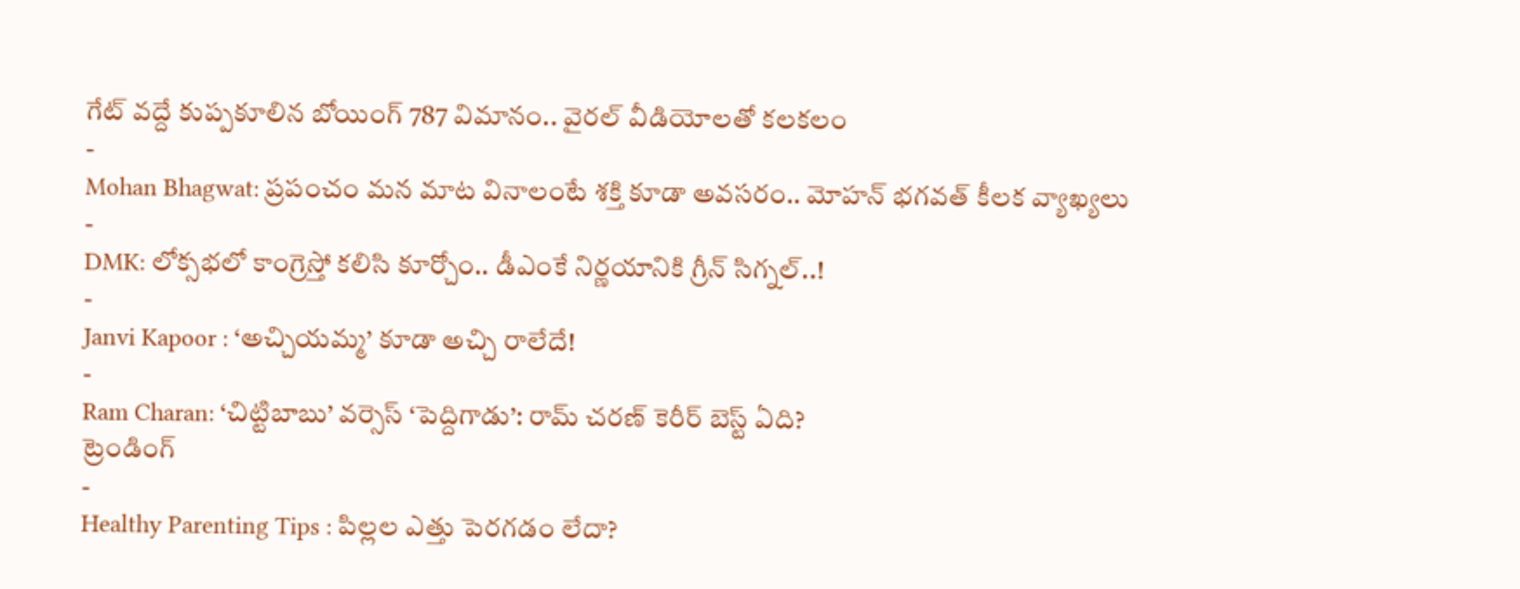గేట్ వద్దే కుప్పకూలిన బోయింగ్ 787 విమానం.. వైరల్ వీడియోలతో కలకలం
-
Mohan Bhagwat: ప్రపంచం మన మాట వినాలంటే శక్తి కూడా అవసరం.. మోహన్ భగవత్ కీలక వ్యాఖ్యలు
-
DMK: లోక్సభలో కాంగ్రెస్తో కలిసి కూర్చోం.. డీఎంకే నిర్ణయానికి గ్రీన్ సిగ్నల్..!
-
Janvi Kapoor : ‘అచ్చియమ్మ’ కూడా అచ్చి రాలేదే!
-
Ram Charan: ‘చిట్టిబాబు’ వర్సెస్ ‘పెద్దిగాడు’: రామ్ చరణ్ కెరీర్ బెస్ట్ ఏది?
ట్రెండింగ్
-
Healthy Parenting Tips : పిల్లల ఎత్తు పెరగడం లేదా?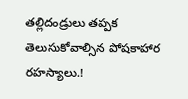తల్లిదండ్రులు తప్పక తెలుసుకోవాల్సిన పోషకాహార రహస్యాలు.!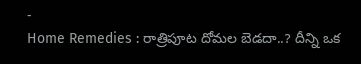-
Home Remedies : రాత్రిపూట దోమల బెడదా..? దీన్ని ఒక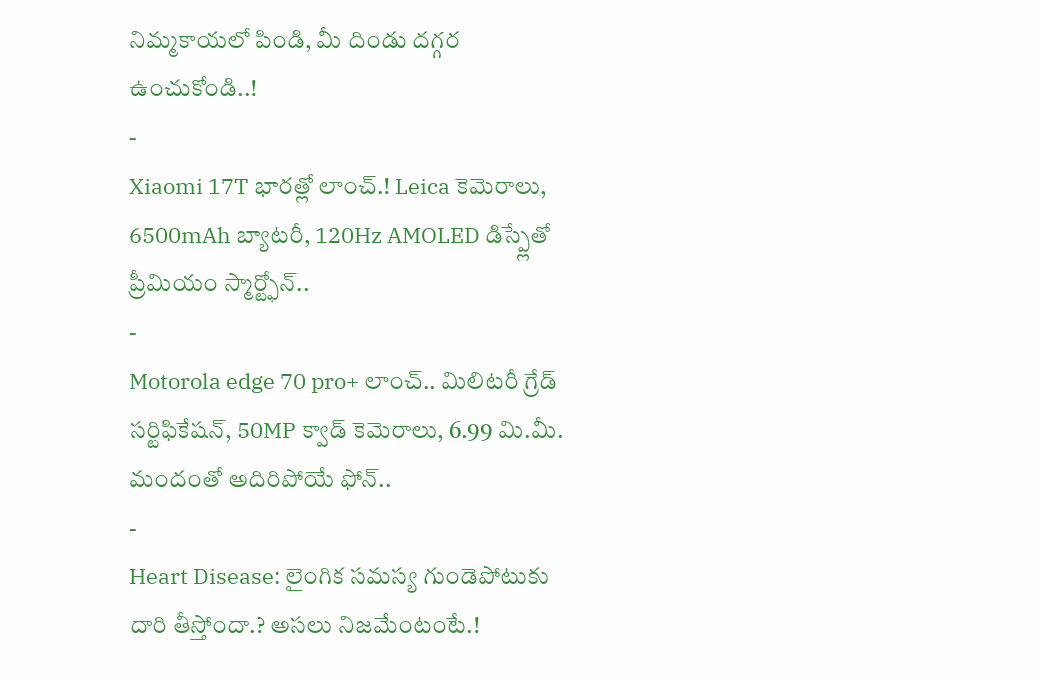నిమ్మకాయలో పిండి, మీ దిండు దగ్గర ఉంచుకోండి..!
-
Xiaomi 17T భారత్లో లాంచ్.! Leica కెమెరాలు, 6500mAh బ్యాటరీ, 120Hz AMOLED డిస్ప్లేతో ప్రీమియం స్మార్ట్ఫోన్..
-
Motorola edge 70 pro+ లాంచ్.. మిలిటరీ గ్రేడ్ సర్టిఫికేషన్, 50MP క్వాడ్ కెమెరాలు, 6.99 మి.మీ. మందంతో అదిరిపోయే ఫోన్..
-
Heart Disease: లైంగిక సమస్య గుండెపోటుకు దారి తీస్తోందా.? అసలు నిజమేంటంటే.!